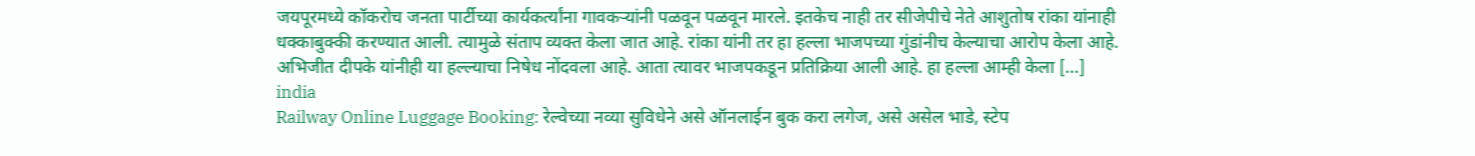जयपूरमध्ये कॉकरोच जनता पार्टीच्या कार्यकर्त्यांना गावकऱ्यांनी पळवून पळवून मारले. इतकेच नाही तर सीजेपीचे नेते आशुतोष रांका यांनाही धक्काबुक्की करण्यात आली. त्यामुळे संताप व्यक्त केला जात आहे. रांका यांनी तर हा हल्ला भाजपच्या गुंडांनीच केल्याचा आरोप केला आहे. अभिजीत दीपके यांनीही या हल्ल्याचा निषेध नोंदवला आहे. आता त्यावर भाजपकडून प्रतिक्रिया आली आहे. हा हल्ला आम्ही केला […]
india
Railway Online Luggage Booking: रेल्वेच्या नव्या सुविधेने असे ऑनलाईन बुक करा लगेज, असे असेल भाडे, स्टेप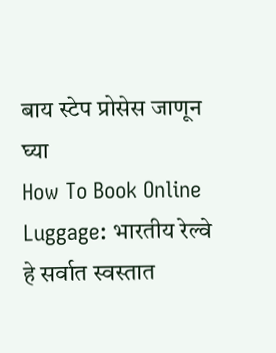बाय स्टेप प्रोसेस जाणून घ्या
How To Book Online Luggage: भारतीय रेल्वे हे सर्वात स्वस्तात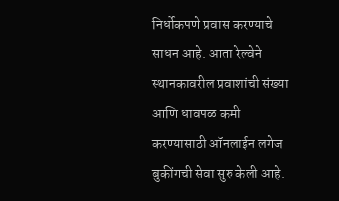निर्धोकपणे प्रवास करण्याचे साधन आहे. आता रेल्वेने स्थानकावरील प्रवाशांची संख्या आणि धावपळ कमी करण्यासाठी ऑनलाईन लगेज बुकींगची सेवा सुरु केली आहे.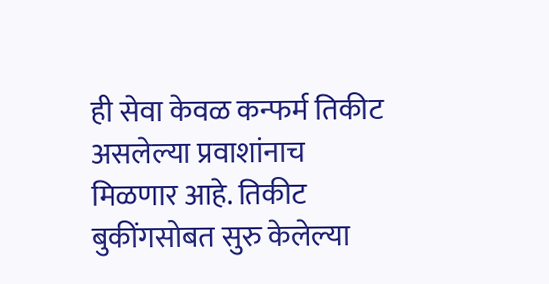ही सेवा केवळ कन्फर्म तिकीट असलेल्या प्रवाशांनाच मिळणार आहे. तिकीट बुकींगसोबत सुरु केलेल्या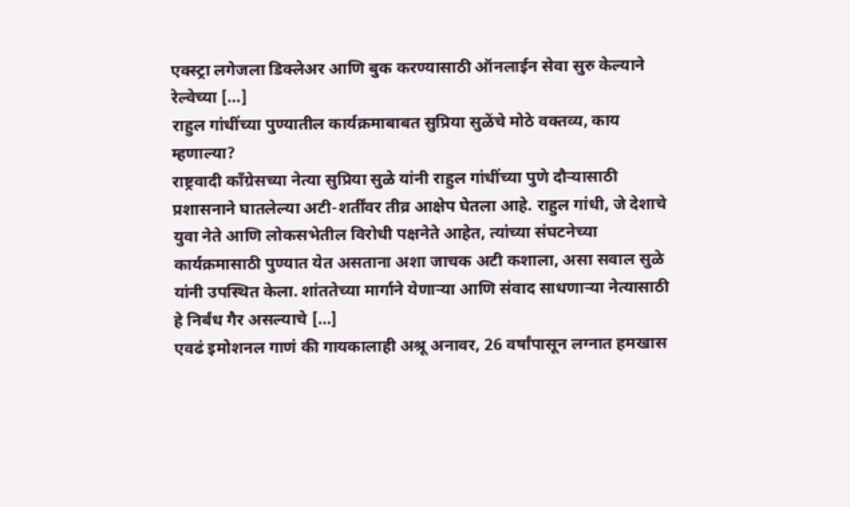एक्स्ट्रा लगेजला डिक्लेअर आणि बुक करण्यासाठी ऑनलाईन सेवा सुरु केल्याने रेल्वेच्या […]
राहुल गांधींच्या पुण्यातील कार्यक्रमाबाबत सुप्रिया सुळेंचे मोठे वक्तव्य, काय म्हणाल्या?
राष्ट्रवादी काँग्रेसच्या नेत्या सुप्रिया सुळे यांनी राहुल गांधींच्या पुणे दौऱ्यासाठी प्रशासनाने घातलेल्या अटी-शर्तींवर तीव्र आक्षेप घेतला आहे. राहुल गांधी, जे देशाचे युवा नेते आणि लोकसभेतील विरोधी पक्षनेते आहेत, त्यांच्या संघटनेच्या कार्यक्रमासाठी पुण्यात येत असताना अशा जाचक अटी कशाला, असा सवाल सुळे यांनी उपस्थित केला. शांततेच्या मार्गाने येणाऱ्या आणि संवाद साधणाऱ्या नेत्यासाठी हे निर्बंध गैर असल्याचे […]
एवढं इमोशनल गाणं की गायकालाही अश्रू अनावर, 26 वर्षांपासून लग्नात हमखास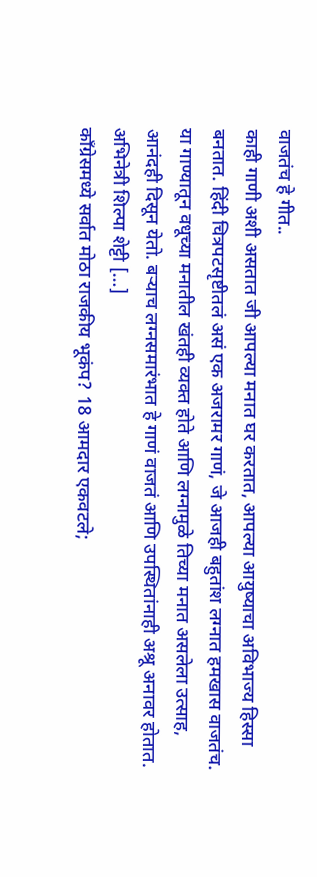वाजतंच हे गीत..
काही गाणी अशी असतात जी आपल्या मनात घर करतात, आपल्या आयुष्याचा अविभाज्य हिस्सा बनतात. हिंदी चित्रपटसृष्टीतलं असं एक अजरामर गाणं, जे आजही बहुतांश लग्नात हमखास वाजतंच. या गाण्यातून वधूच्या मनातील खंतही व्यक्त होते आणि लग्नामुळे तिच्या मनात असलेला उत्साह, आनंदही दिसून येतो. बऱ्याच लग्नसमारंभात हे गाणं वाजतं आणि उपस्थितांनाही अश्रू अनावर होतात. अभिनेत्री शिल्पा शेट्टी […]
काँग्रेसमध्ये सर्वात मोठा राजकीय भूकंप? 18 आमदार एकवटले;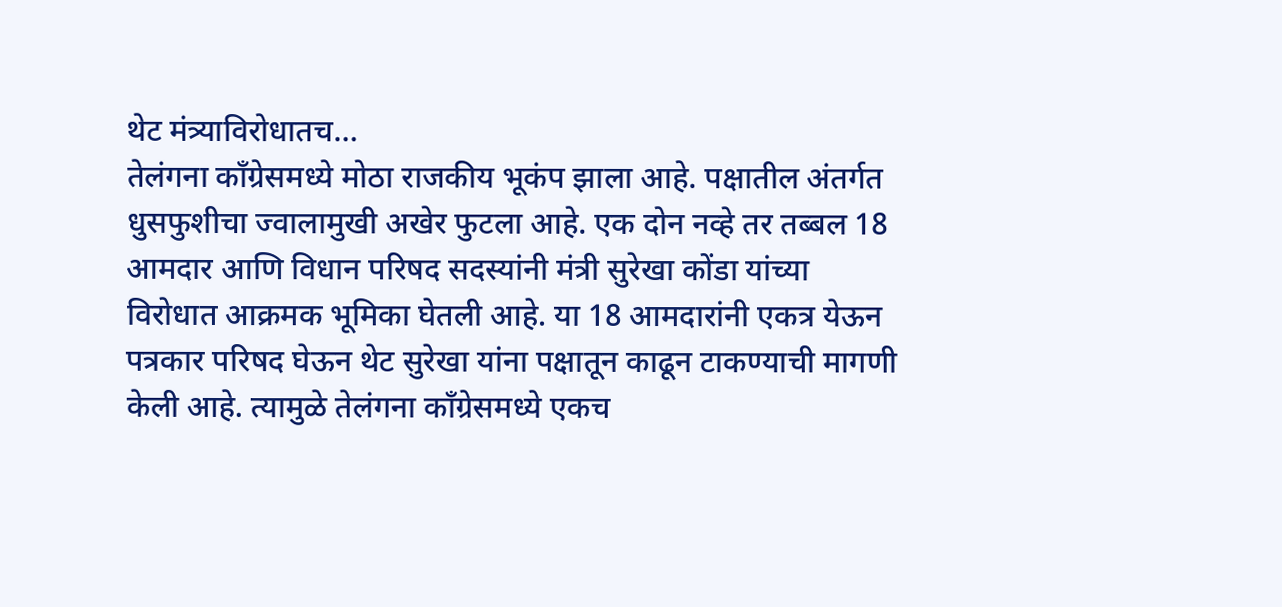थेट मंत्र्याविरोधातच…
तेलंगना काँग्रेसमध्ये मोठा राजकीय भूकंप झाला आहे. पक्षातील अंतर्गत धुसफुशीचा ज्वालामुखी अखेर फुटला आहे. एक दोन नव्हे तर तब्बल 18 आमदार आणि विधान परिषद सदस्यांनी मंत्री सुरेखा कोंडा यांच्या विरोधात आक्रमक भूमिका घेतली आहे. या 18 आमदारांनी एकत्र येऊन पत्रकार परिषद घेऊन थेट सुरेखा यांना पक्षातून काढून टाकण्याची मागणी केली आहे. त्यामुळे तेलंगना काँग्रेसमध्ये एकच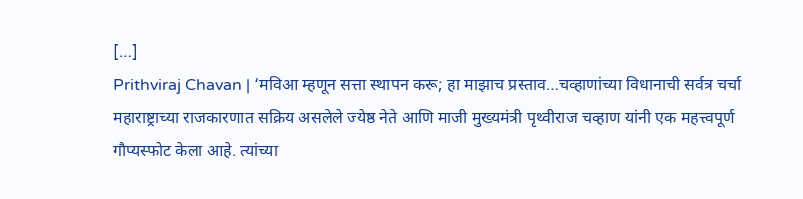[…]
Prithviraj Chavan | ‘मविआ म्हणून सत्ता स्थापन करू; हा माझाच प्रस्ताव…चव्हाणांच्या विधानाची सर्वत्र चर्चा
महाराष्ट्राच्या राजकारणात सक्रिय असलेले ज्येष्ठ नेते आणि माजी मुख्यमंत्री पृथ्वीराज चव्हाण यांनी एक महत्त्वपूर्ण गौप्यस्फोट केला आहे. त्यांच्या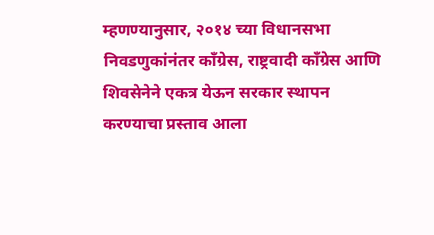म्हणण्यानुसार, २०१४ च्या विधानसभा निवडणुकांनंतर काँग्रेस, राष्ट्रवादी काँग्रेस आणि शिवसेनेने एकत्र येऊन सरकार स्थापन करण्याचा प्रस्ताव आला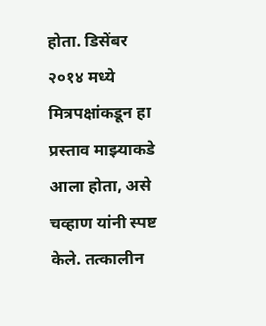होता. डिसेंबर २०१४ मध्ये मित्रपक्षांकडून हा प्रस्ताव माझ्याकडे आला होता, असे चव्हाण यांनी स्पष्ट केले. तत्कालीन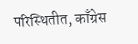परिस्थितीत, काँग्रेस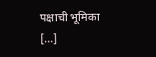पक्षाची भूमिका […]